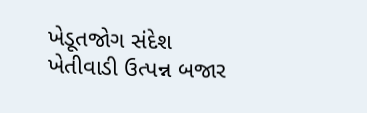ખેડૂતજોગ સંદેશ
ખેતીવાડી ઉત્પન્ન બજાર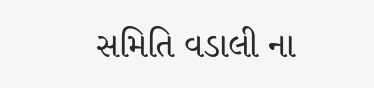સમિતિ વડાલી ના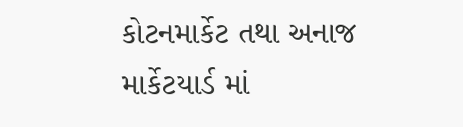કોટનમાર્કેટ તથા અનાજ માર્કેટયાર્ડ માં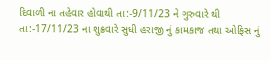દિવાળી ના તહેવાર હોવાથી તા:-9/11/23 ને ગુરુવારે થી તા:-17/11/23 ના શુક્રવારે સુધી હરાજી નું કામકાજ તથા ઓફિસ નું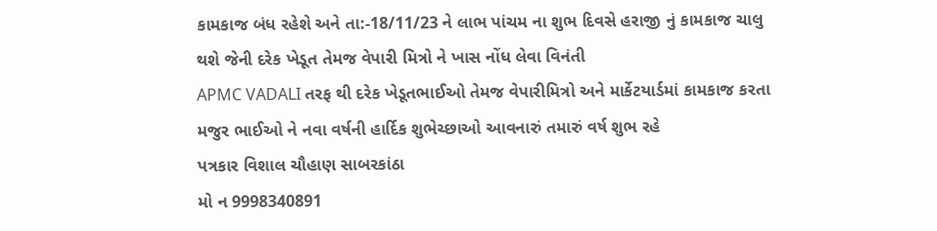કામકાજ બંધ રહેશે અને તા:-18/11/23 ને લાભ પાંચમ ના શુભ દિવસે હરાજી નું કામકાજ ચાલુ થશે જેની દરેક ખેડૂત તેમજ વેપારી મિત્રો ને ખાસ નોંધ લેવા વિનંતી
APMC VADALI તરફ થી દરેક ખેડૂતભાઈઓ તેમજ વેપારીમિત્રો અને માર્કેટયાર્ડમાં કામકાજ કરતા મજુર ભાઈઓ ને નવા વર્ષની હાર્દિક શુભેચ્છાઓ આવનારું તમારું વર્ષ શુભ રહે
પત્રકાર વિશાલ ચૌહાણ સાબરકાંઠા
મો ન 9998340891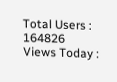Total Users : 164826
Views Today :